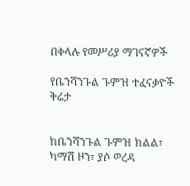በቀላሉ የመሥሪያ ማገናኛዎች

የቤንሻንጉል ጉምዝ ተፈናቃዮች ቅሬታ


ከቤንሻንጉል ጉምዝ ክልል፣ ካማሽ ዞን፣ ያሶ ወረዳ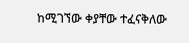ከሚገኘው ቀያቸው ተፈናቅለው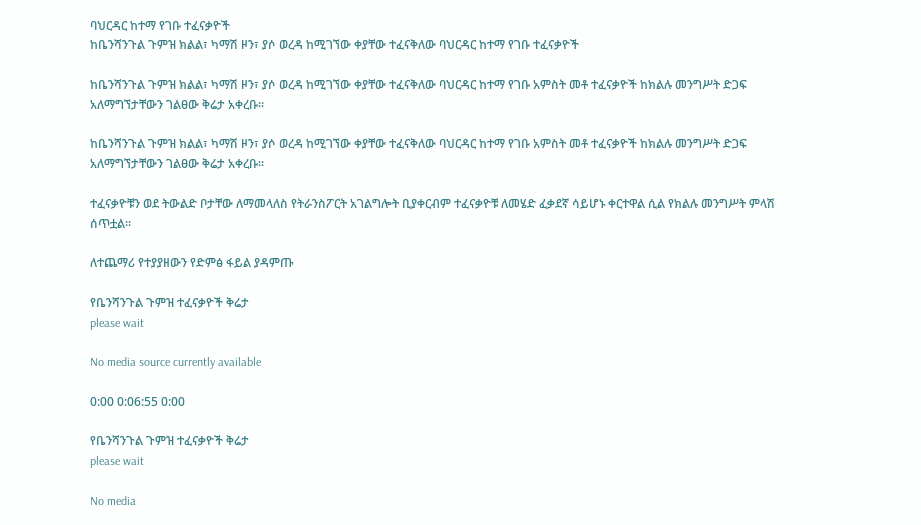ባህርዳር ከተማ የገቡ ተፈናቃዮች
ከቤንሻንጉል ጉምዝ ክልል፣ ካማሽ ዞን፣ ያሶ ወረዳ ከሚገኘው ቀያቸው ተፈናቅለው ባህርዳር ከተማ የገቡ ተፈናቃዮች

ከቤንሻንጉል ጉምዝ ክልል፣ ካማሽ ዞን፣ ያሶ ወረዳ ከሚገኘው ቀያቸው ተፈናቅለው ባህርዳር ከተማ የገቡ አምስት መቶ ተፈናቃዮች ከክልሉ መንግሥት ድጋፍ አለማግኘታቸውን ገልፀው ቅሬታ አቀረቡ።

ከቤንሻንጉል ጉምዝ ክልል፣ ካማሽ ዞን፣ ያሶ ወረዳ ከሚገኘው ቀያቸው ተፈናቅለው ባህርዳር ከተማ የገቡ አምስት መቶ ተፈናቃዮች ከክልሉ መንግሥት ድጋፍ አለማግኘታቸውን ገልፀው ቅሬታ አቀረቡ።

ተፈናቃዮቹን ወደ ትውልድ ቦታቸው ለማመላለስ የትራንስፖርት አገልግሎት ቢያቀርብም ተፈናቃዮቹ ለመሄድ ፈቃደኛ ሳይሆኑ ቀርተዋል ሲል የክልሉ መንግሥት ምላሽ ሰጥቷል።

ለተጨማሪ የተያያዘውን የድምፅ ፋይል ያዳምጡ

የቤንሻንጉል ጉምዝ ተፈናቃዮች ቅሬታ
please wait

No media source currently available

0:00 0:06:55 0:00

የቤንሻንጉል ጉምዝ ተፈናቃዮች ቅሬታ
please wait

No media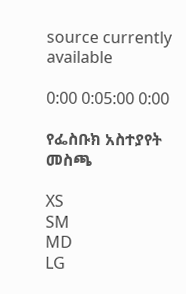source currently available

0:00 0:05:00 0:00

የፌስቡክ አስተያየት መስጫ

XS
SM
MD
LG